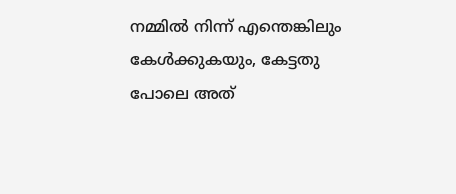നമ്മിൽ നിന്ന് എന്തെങ്കിലും കേൾക്കുകയും, കേട്ടതു പോലെ അത്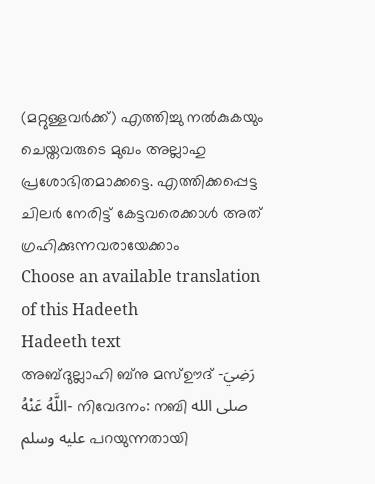(മറ്റുള്ളവർക്ക്) എത്തിച്ചു നൽകുകയും ചെയ്തവരുടെ മുഖം അല്ലാഹു പ്രശോഭിതമാക്കട്ടെ. എത്തിക്കപ്പെട്ട ചിലർ നേരിട്ട് കേട്ടവരെക്കാൾ അത് ഗ്രഹിക്കുന്നവരായേക്കാം
Choose an available translation of this Hadeeth
Hadeeth text
അബ്ദുല്ലാഹി ബ്നു മസ്ഊദ് -رَضِيَ اللَّهُ عَنْهُ- നിവേദനം: നബി صلى الله عليه وسلم പറയുന്നതായി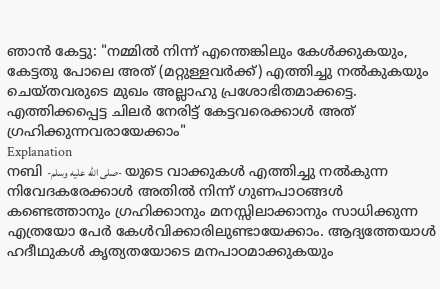ഞാൻ കേട്ടു: "നമ്മിൽ നിന്ന് എന്തെങ്കിലും കേൾക്കുകയും, കേട്ടതു പോലെ അത് (മറ്റുള്ളവർക്ക്) എത്തിച്ചു നൽകുകയും ചെയ്തവരുടെ മുഖം അല്ലാഹു പ്രശോഭിതമാക്കട്ടെ. എത്തിക്കപ്പെട്ട ചിലർ നേരിട്ട് കേട്ടവരെക്കാൾ അത് ഗ്രഹിക്കുന്നവരായേക്കാം"
Explanation
നബി -صلى الله عليه وسلم- യുടെ വാക്കുകൾ എത്തിച്ചു നൽകുന്ന നിവേദകരേക്കാൾ അതിൽ നിന്ന് ഗുണപാഠങ്ങൾ കണ്ടെത്താനും ഗ്രഹിക്കാനും മനസ്സിലാക്കാനും സാധിക്കുന്ന എത്രയോ പേർ കേൾവിക്കാരിലുണ്ടായേക്കാം. ആദ്യത്തേയാൾ ഹദീഥുകൾ കൃത്യതയോടെ മനപാഠമാക്കുകയും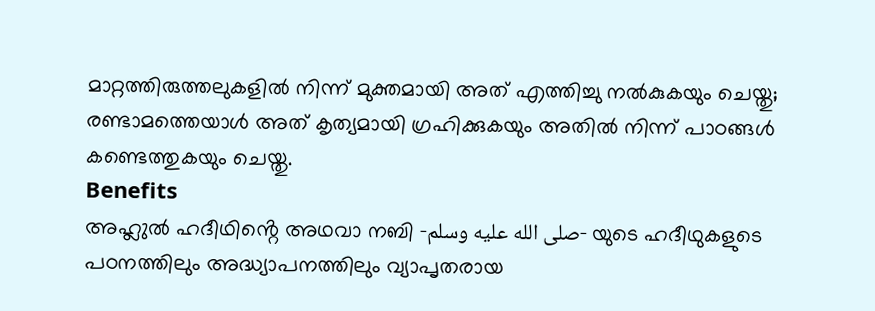മാറ്റത്തിരുത്തലുകളിൽ നിന്ന് മുക്തമായി അത് എത്തിച്ചു നൽകുകയും ചെയ്തു; രണ്ടാമത്തെയാൾ അത് കൃത്യമായി ഗ്രഹിക്കുകയും അതിൽ നിന്ന് പാഠങ്ങൾ കണ്ടെത്തുകയും ചെയ്തു.
Benefits
അഹ്ലുൽ ഹദീഥിൻ്റെ അഥവാ നബി -صلى الله عليه وسلم- യുടെ ഹദീഥുകളുടെ പഠനത്തിലും അദ്ധ്യാപനത്തിലും വ്യാപൃതരായ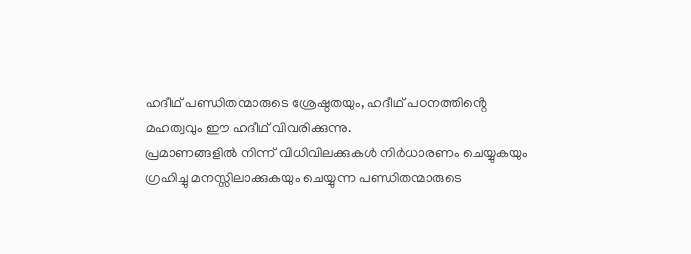ഹദീഥ് പണ്ഡിതന്മാരുടെ ശ്രേഷ്ഠതയും, ഹദീഥ് പഠനത്തിൻ്റെ മഹത്വവും ഈ ഹദീഥ് വിവരിക്കുന്നു.
പ്രമാണങ്ങളിൽ നിന്ന് വിധിവിലക്കുകൾ നിർധാരണം ചെയ്യുകയും ഗ്രഹിച്ചു മനസ്സിലാക്കുകയും ചെയ്യുന്ന പണ്ഡിതന്മാരുടെ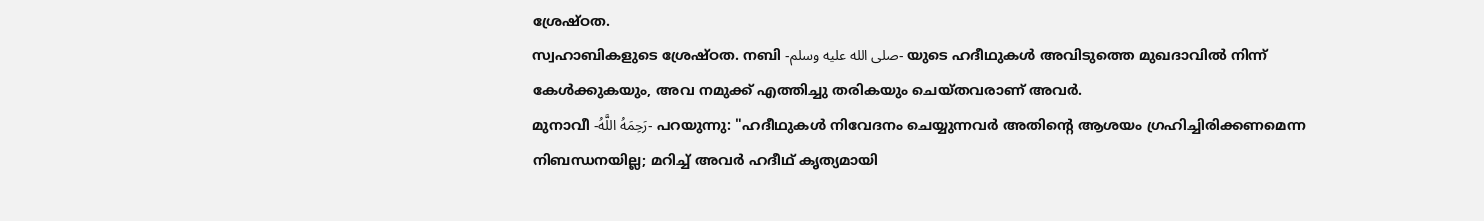ശ്രേഷ്ഠത.
സ്വഹാബികളുടെ ശ്രേഷ്ഠത. നബി -صلى الله عليه وسلم- യുടെ ഹദീഥുകൾ അവിടുത്തെ മുഖദാവിൽ നിന്ന് കേൾക്കുകയും, അവ നമുക്ക് എത്തിച്ചു തരികയും ചെയ്തവരാണ് അവർ.
മുനാവീ -رَحِمَهُ اللَّهُ- പറയുന്നു: "ഹദീഥുകൾ നിവേദനം ചെയ്യുന്നവർ അതിൻ്റെ ആശയം ഗ്രഹിച്ചിരിക്കണമെന്ന നിബന്ധനയില്ല; മറിച്ച് അവർ ഹദീഥ് കൃത്യമായി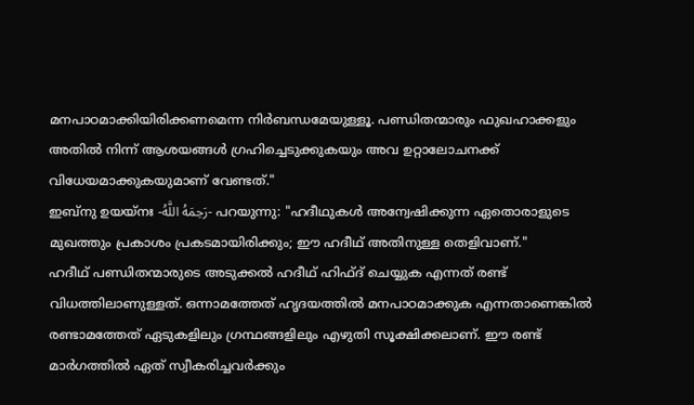മനപാഠമാക്കിയിരിക്കണമെന്ന നിർബന്ധമേയുള്ളൂ. പണ്ഡിതന്മാരും ഫുഖഹാക്കളും അതിൽ നിന്ന് ആശയങ്ങൾ ഗ്രഹിച്ചെടുക്കുകയും അവ ഉറ്റാലോചനക്ക് വിധേയമാക്കുകയുമാണ് വേണ്ടത്."
ഇബ്നു ഉയയ്നഃ -رَحِمَهُ اللَّهُ- പറയുന്നു: "ഹദീഥുകൾ അന്വേഷിക്കുന്ന ഏതൊരാളുടെ മുഖത്തും പ്രകാശം പ്രകടമായിരിക്കും; ഈ ഹദീഥ് അതിനുള്ള തെളിവാണ്."
ഹദീഥ് പണ്ഡിതന്മാരുടെ അടുക്കൽ ഹദീഥ് ഹിഫ്ദ് ചെയ്യുക എന്നത് രണ്ട് വിധത്തിലാണുള്ളത്. ഒന്നാമത്തേത് ഹൃദയത്തിൽ മനപാഠമാക്കുക എന്നതാണെങ്കിൽ രണ്ടാമത്തേത് ഏടുകളിലും ഗ്രന്ഥങ്ങളിലും എഴുതി സൂക്ഷിക്കലാണ്. ഈ രണ്ട് മാർഗത്തിൽ ഏത് സ്വീകരിച്ചവർക്കും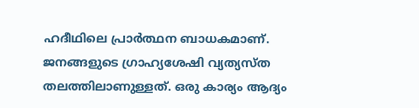ഹദീഥിലെ പ്രാർത്ഥന ബാധകമാണ്.
ജനങ്ങളുടെ ഗ്രാഹ്യശേഷി വ്യത്യസ്ത തലത്തിലാണുള്ളത്. ഒരു കാര്യം ആദ്യം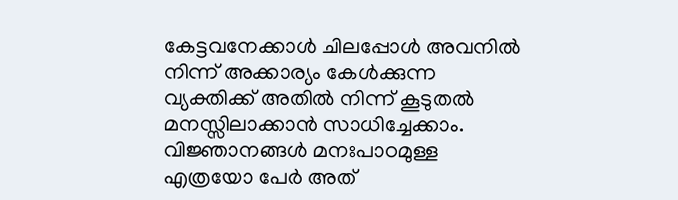കേട്ടവനേക്കാൾ ചിലപ്പോൾ അവനിൽ നിന്ന് അക്കാര്യം കേൾക്കുന്ന വ്യക്തിക്ക് അതിൽ നിന്ന് കൂടുതൽ മനസ്സിലാക്കാൻ സാധിച്ചേക്കാം. വിജ്ഞാനങ്ങൾ മനഃപാഠമുള്ള എത്രയോ പേർ അത്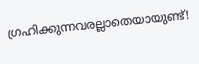ഗ്രഹിക്കുന്നവരല്ലാതെയായുണ്ട്!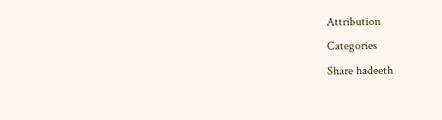Attribution
Categories
Share hadeeth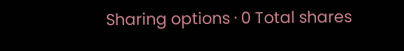Sharing options · 0 Total shares